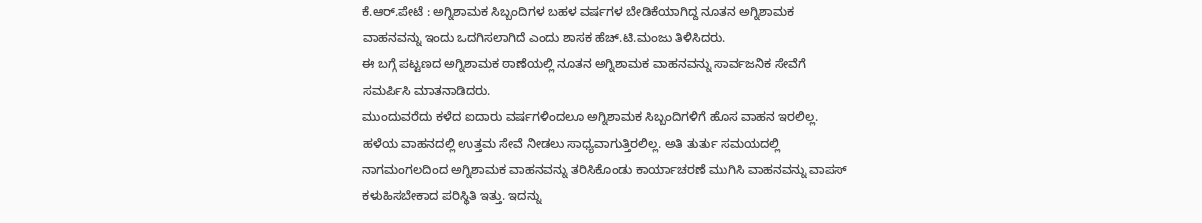ಕೆ.ಆರ್.ಪೇಟೆ : ಅಗ್ನಿಶಾಮಕ ಸಿಬ್ಬಂದಿಗಳ ಬಹಳ ವರ್ಷಗಳ ಬೇಡಿಕೆಯಾಗಿದ್ದ ನೂತನ ಅಗ್ನಿಶಾಮಕ ವಾಹನವನ್ನು ಇಂದು ಒದಗಿಸಲಾಗಿದೆ ಎಂದು ಶಾಸಕ ಹೆಚ್.ಟಿ.ಮಂಜು ತಿಳಿಸಿದರು.
ಈ ಬಗ್ಗೆ ಪಟ್ಟಣದ ಅಗ್ನಿಶಾಮಕ ಠಾಣೆಯಲ್ಲಿ ನೂತನ ಅಗ್ನಿಶಾಮಕ ವಾಹನವನ್ನು ಸಾರ್ವಜನಿಕ ಸೇವೆಗೆ ಸಮರ್ಪಿಸಿ ಮಾತನಾಡಿದರು.
ಮುಂದುವರೆದು ಕಳೆದ ಐದಾರು ವರ್ಷಗಳಿಂದಲೂ ಅಗ್ನಿಶಾಮಕ ಸಿಬ್ಬಂದಿಗಳಿಗೆ ಹೊಸ ವಾಹನ ಇರಲಿಲ್ಲ. ಹಳೆಯ ವಾಹನದಲ್ಲಿ ಉತ್ತಮ ಸೇವೆ ನೀಡಲು ಸಾಧ್ಯವಾಗುತ್ತಿರಲಿಲ್ಲ. ಅತಿ ತುರ್ತು ಸಮಯದಲ್ಲಿ ನಾಗಮಂಗಲದಿಂದ ಅಗ್ನಿಶಾಮಕ ವಾಹನವನ್ನು ತರಿಸಿಕೊಂಡು ಕಾರ್ಯಾಚರಣೆ ಮುಗಿಸಿ ವಾಹನವನ್ನು ವಾಪಸ್ ಕಳುಹಿಸಬೇಕಾದ ಪರಿಸ್ಥಿತಿ ಇತ್ತು. ಇದನ್ನು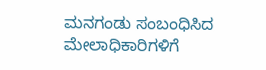ಮನಗಂಡು ಸಂಬಂಧಿಸಿದ ಮೇಲಾಧಿಕಾರಿಗಳಿಗೆ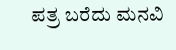ಪತ್ರ ಬರೆದು ಮನವಿ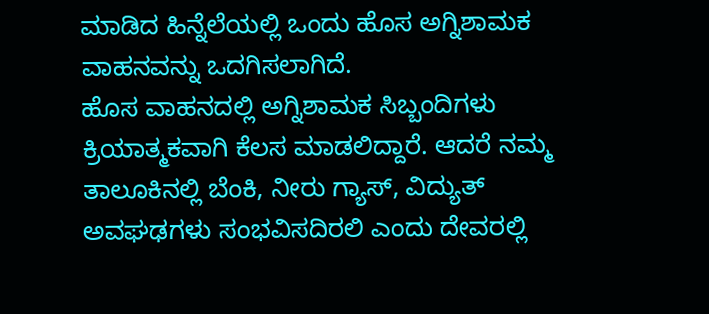ಮಾಡಿದ ಹಿನ್ನೆಲೆಯಲ್ಲಿ ಒಂದು ಹೊಸ ಅಗ್ನಿಶಾಮಕ ವಾಹನವನ್ನು ಒದಗಿಸಲಾಗಿದೆ.
ಹೊಸ ವಾಹನದಲ್ಲಿ ಅಗ್ನಿಶಾಮಕ ಸಿಬ್ಬಂದಿಗಳು ಕ್ರಿಯಾತ್ಮಕವಾಗಿ ಕೆಲಸ ಮಾಡಲಿದ್ದಾರೆ. ಆದರೆ ನಮ್ಮ ತಾಲೂಕಿನಲ್ಲಿ ಬೆಂಕಿ, ನೀರು ಗ್ಯಾಸ್, ವಿದ್ಯುತ್ ಅವಘಢಗಳು ಸಂಭವಿಸದಿರಲಿ ಎಂದು ದೇವರಲ್ಲಿ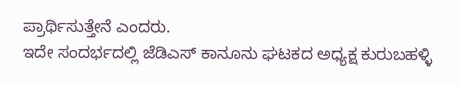ಪ್ರಾರ್ಥಿಸುತ್ತೇನೆ ಎಂದರು.
ಇದೇ ಸಂದರ್ಭದಲ್ಲಿ ಜೆಡಿಎಸ್ ಕಾನೂನು ಘಟಕದ ಅಧ್ಯಕ್ಷ ಕುರುಬಹಳ್ಳಿ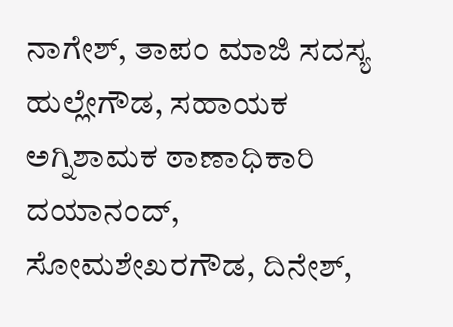ನಾಗೇಶ್, ತಾಪಂ ಮಾಜಿ ಸದಸ್ಯ ಹುಲ್ಲೇಗೌಡ, ಸಹಾಯಕ ಅಗ್ನಿಶಾಮಕ ಠಾಣಾಧಿಕಾರಿ ದಯಾನಂದ್, ಸೋಮಶೇಖರಗೌಡ, ದಿನೇಶ್,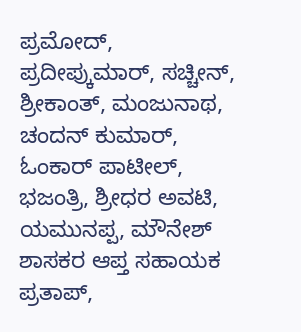ಪ್ರಮೋದ್, ಪ್ರದೀಪ್ಕುಮಾರ್, ಸಚ್ಚೀನ್, ಶ್ರೀಕಾಂತ್, ಮಂಜುನಾಥ, ಚಂದನ್ ಕುಮಾರ್, ಓಂಕಾರ್ ಪಾಟೀಲ್, ಭಜಂತ್ರಿ, ಶ್ರೀಧರ ಅವಟಿ, ಯಮುನಪ್ಪ, ಮೌನೇಶ್ ಶಾಸಕರ ಆಪ್ತ ಸಹಾಯಕ ಪ್ರತಾಪ್,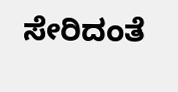ಸೇರಿದಂತೆ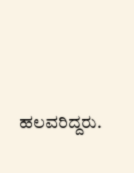ಹಲವರಿದ್ದರು.